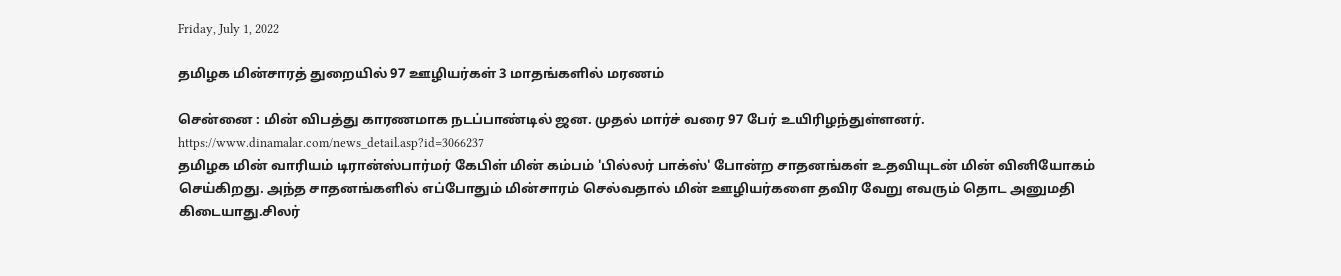Friday, July 1, 2022

தமிழக மின்சாரத் துறையில் 97 ஊழியர்கள் 3 மாதங்களில் மரணம்

சென்னை : மின் விபத்து காரணமாக நடப்பாண்டில் ஜன. முதல் மார்ச் வரை 97 பேர் உயிரிழந்துள்ளனர்.
https://www.dinamalar.com/news_detail.asp?id=3066237
தமிழக மின் வாரியம் டிரான்ஸ்பார்மர் கேபிள் மின் கம்பம் 'பில்லர் பாக்ஸ்' போன்ற சாதனங்கள் உதவியுடன் மின் வினியோகம் செய்கிறது. அந்த சாதனங்களில் எப்போதும் மின்சாரம் செல்வதால் மின் ஊழியர்களை தவிர வேறு எவரும் தொட அனுமதி கிடையாது.சிலர்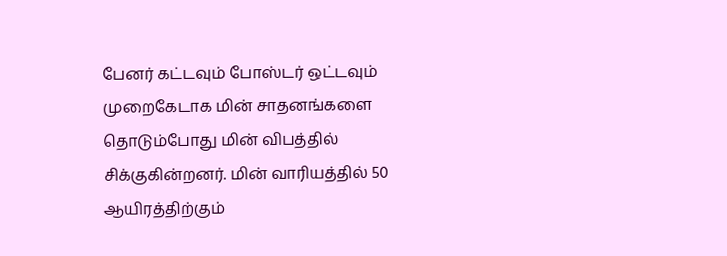பேனர் கட்டவும் போஸ்டர் ஒட்டவும் முறைகேடாக மின் சாதனங்களை தொடும்போது மின் விபத்தில் சிக்குகின்றனர். மின் வாரியத்தில் 50 ஆயிரத்திற்கும்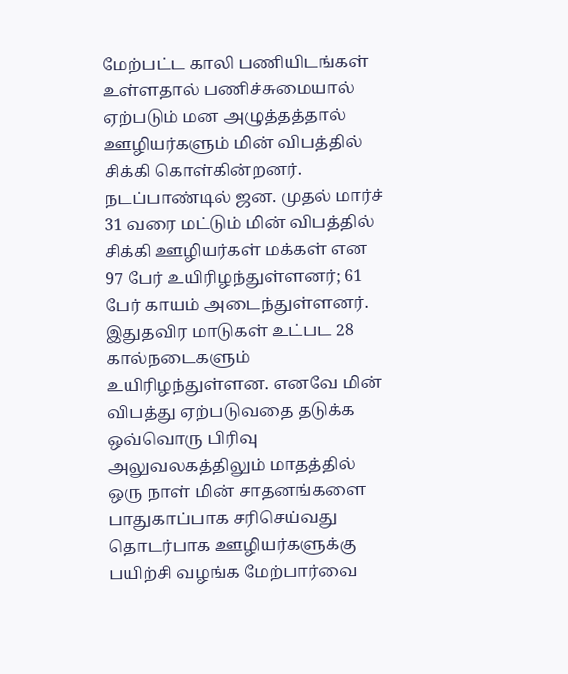மேற்பட்ட காலி பணியிடங்கள் உள்ளதால் பணிச்சுமையால் ஏற்படும் மன அழுத்தத்தால் ஊழியர்களும் மின் விபத்தில் சிக்கி கொள்கின்றனர்.
நடப்பாண்டில் ஜன. முதல் மார்ச் 31 வரை மட்டும் மின் விபத்தில் சிக்கி ஊழியர்கள் மக்கள் என 97 பேர் உயிரிழந்துள்ளனர்; 61 பேர் காயம் அடைந்துள்ளனர். இதுதவிர மாடுகள் உட்பட 28 கால்நடைகளும் உயிரிழந்துள்ளன. எனவே மின் விபத்து ஏற்படுவதை தடுக்க ஒவ்வொரு பிரிவு அலுவலகத்திலும் மாதத்தில் ஒரு நாள் மின் சாதனங்களை பாதுகாப்பாக சரிசெய்வது தொடர்பாக ஊழியர்களுக்கு பயிற்சி வழங்க மேற்பார்வை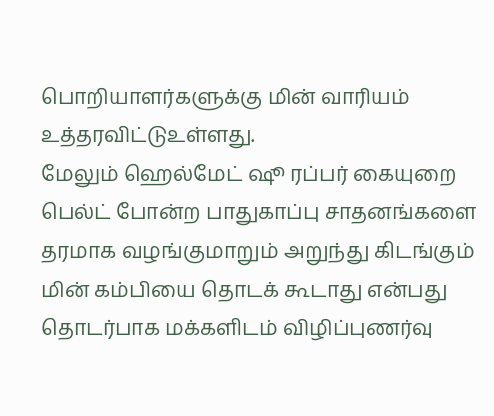பொறியாளர்களுக்கு மின் வாரியம் உத்தரவிட்டுஉள்ளது.
மேலும் ஹெல்மேட் ஷூ ரப்பர் கையுறை பெல்ட் போன்ற பாதுகாப்பு சாதனங்களை தரமாக வழங்குமாறும் அறுந்து கிடங்கும் மின் கம்பியை தொடக் கூடாது என்பது தொடர்பாக மக்களிடம் விழிப்புணர்வு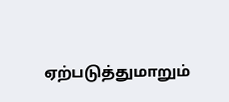ஏற்படுத்துமாறும்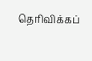தெரிவிக்கப்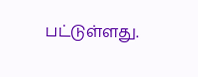பட்டுள்ளது.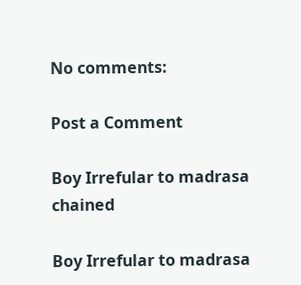No comments:

Post a Comment

Boy Irrefular to madrasa chained

Boy Irrefular to madrasa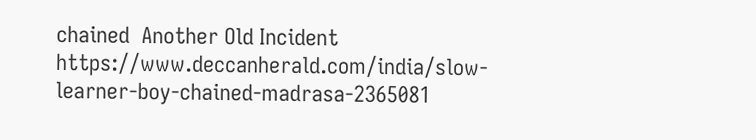chained  Another Old Incident https://www.deccanherald.com/india/slow-learner-boy-chained-madrasa-2365081